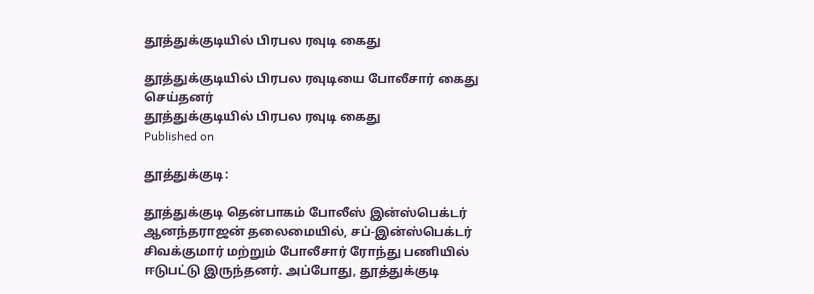தூத்துக்குடியில் பிரபல ரவுடி கைது

தூத்துக்குடியில் பிரபல ரவுடியை போலீசார் கைது செய்தனர்
தூத்துக்குடியில் பிரபல ரவுடி கைது
Published on

தூத்துக்குடி:

தூத்துக்குடி தென்பாகம் போலீஸ் இன்ஸ்பெக்டர் ஆனந்தராஜன் தலைமையில், சப்-இன்ஸ்பெக்டர் சிவக்குமார் மற்றும் போலீசார் ரோந்து பணியில் ஈடுபட்டு இருந்தனர். அப்போது, தூத்துக்குடி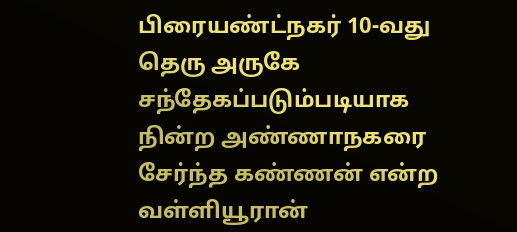பிரையண்ட்நகர் 10-வது தெரு அருகே சந்தேகப்படும்படியாக நின்ற அண்ணாநகரை சேர்ந்த கண்ணன் என்ற வள்ளியூரான்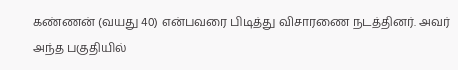கண்ணன் (வயது 40) என்பவரை பிடித்து விசாரணை நடத்தினர். அவர் அந்த பகுதியில்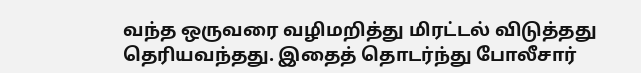வந்த ஒருவரை வழிமறித்து மிரட்டல் விடுத்தது தெரியவந்தது. இதைத் தொடர்ந்து போலீசார்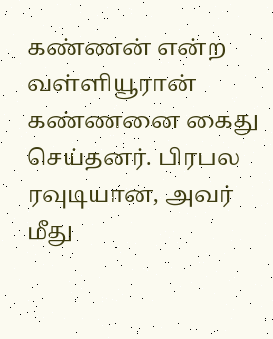கண்ணன் என்ற வள்ளியூரான் கண்ணனை கைது செய்தனர். பிரபல ரவுடியான, அவர் மீது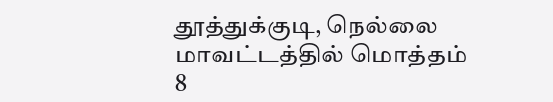தூத்துக்குடி, நெல்லை மாவட்டத்தில் மொத்தம் 8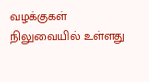வழக்குகள் நிலுவையில் உள்ளது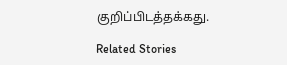குறிப்பிடத்தக்கது.

Related Stories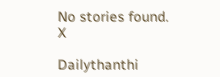No stories found.
X

Dailythanthi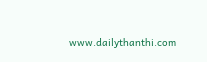www.dailythanthi.com